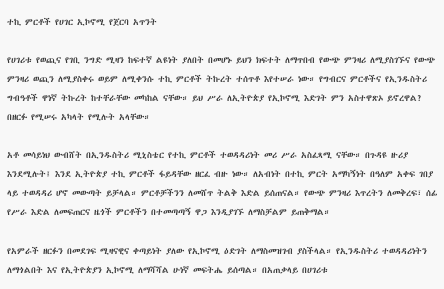ተኪ ምርቶች የሀገር ኢኮኖሚ የጀርባ አጥንት

የሀገሪቱ የወጪና የገቢ ንግድ ሚዛን ከፍተኛ ልዩነት ያለበት በመሆኑ ይህን ክፍተት ለማጥበብ የውጭ ምንዛሪ ለሚያስገኙና የውጭ ምንዛሪ ወጪን ለሚያስቀሩ ወይም ለሚቀንሱ ተኪ ምርቶች ትኩረት ተሰጥቶ እየተሠራ ነው። የግብርና ምርቶችና የኢንዱስትሪ ግብዓቶች ዋነኛ ትኩረት ከተቸራቸው መካከል ናቸው። ይህ ሥራ ለኢትዮጵያ የኢኮኖሚ እድገት ምን አስተዋጽኦ ይኖረዋል? በዘርፉ የሚሠሩ አካላት የሚሉት አላቸው።

አቶ መሳይነህ ውብሸት በኢንዱስትሪ ሚኒስቴር የተኪ ምርቶች ተወዳዳሪነት መሪ ሥራ አስፈጻሚ ናቸው። በጉዳዩ ዙሪያ እንደሚሉት፤ እንደ ኢትዮጵያ ተኪ ምርቶች ፋይዳቸው ዘርፈ ብዙ ነው። ለአብነት በተኪ ምርት አማካኝነት በዓለም አቀፍ ገበያ ላይ ተወዳዳሪ ሆኖ መውጣት ይቻላል። ምርቶቻችንን ለመሸጥ ትልቅ እድል ይሰጠናል። የውጭ ምንዛሪ እጥረትን ለመቅረፍ፣ ሰፊ የሥራ እድል ለመፍጠርና ዜጎች ምርቶችን በተመጣጣኝ ዋጋ እንዲያገኙ ለማስቻልም ይጠቅማል።

የአምራች ዘርፉን በመደገፍ ሚዛናዊና ቀጣይነት ያለው የኢኮኖሚ ዕድገት ለማስመዝገብ ያስችላል። የኢንዱስትሪ ተወዳዳሪነትን ለማጎልበት እና የኢትዮጵያን ኢኮኖሚ ለማሻሻል ሁነኛ መፍትሔ ይሰጣል። በአጠቃላይ በሀገሪቱ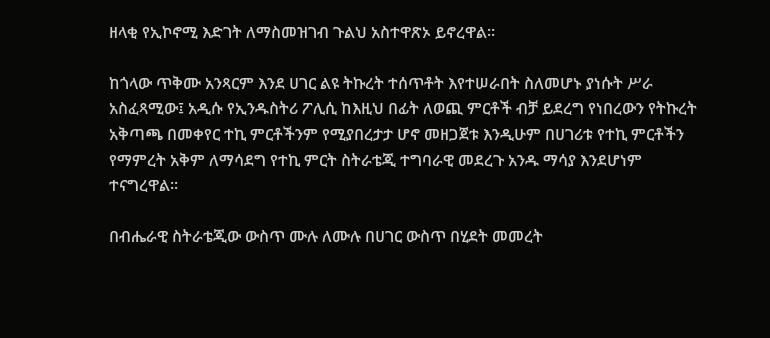ዘላቂ የኢኮኖሚ እድገት ለማስመዝገብ ጉልህ አስተዋጽኦ ይኖረዋል።

ከጎላው ጥቅሙ አንጻርም እንደ ሀገር ልዩ ትኩረት ተሰጥቶት እየተሠራበት ስለመሆኑ ያነሱት ሥራ አስፈጻሚው፤ አዲሱ የኢንዱስትሪ ፖሊሲ ከእዚህ በፊት ለወጪ ምርቶች ብቻ ይደረግ የነበረውን የትኩረት አቅጣጫ በመቀየር ተኪ ምርቶችንም የሚያበረታታ ሆኖ መዘጋጀቱ እንዲሁም በሀገሪቱ የተኪ ምርቶችን የማምረት አቅም ለማሳደግ የተኪ ምርት ስትራቴጂ ተግባራዊ መደረጉ አንዱ ማሳያ እንደሆነም ተናግረዋል።

በብሔራዊ ስትራቴጂው ውስጥ ሙሉ ለሙሉ በሀገር ውስጥ በሂደት መመረት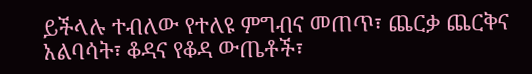ይችላሉ ተብለው የተለዩ ምግብና መጠጥ፣ ጨርቃ ጨርቅና አልባሳት፣ ቆዳና የቆዳ ውጤቶች፣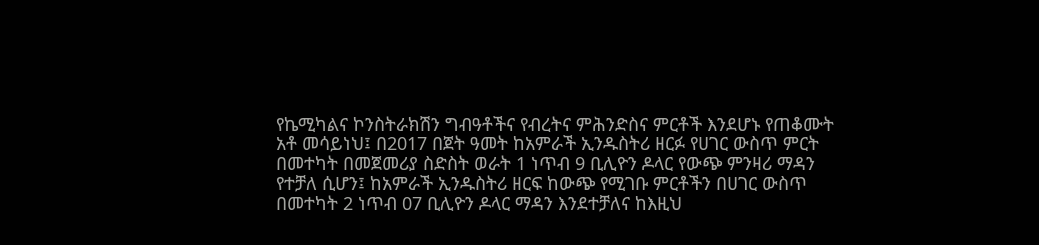የኬሚካልና ኮንስትራክሽን ግብዓቶችና የብረትና ምሕንድስና ምርቶች እንደሆኑ የጠቆሙት አቶ መሳይነህ፤ በ2017 በጀት ዓመት ከአምራች ኢንዱስትሪ ዘርፉ የሀገር ውስጥ ምርት በመተካት በመጀመሪያ ስድስት ወራት 1 ነጥብ 9 ቢሊዮን ዶላር የውጭ ምንዛሪ ማዳን የተቻለ ሲሆን፤ ከአምራች ኢንዱስትሪ ዘርፍ ከውጭ የሚገቡ ምርቶችን በሀገር ውስጥ በመተካት 2 ነጥብ 07 ቢሊዮን ዶላር ማዳን እንደተቻለና ከእዚህ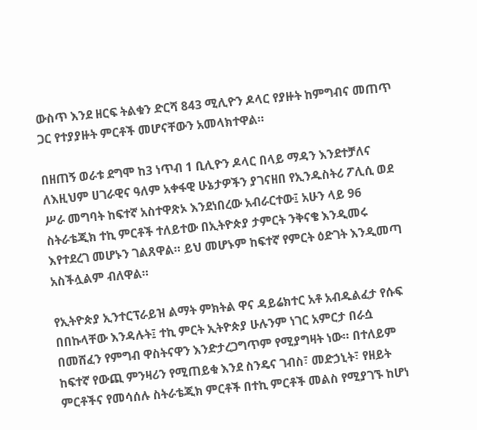ውስጥ እንደ ዘርፍ ትልቁን ድርሻ 843 ሚሊዮን ዶላር የያዙት ከምግብና መጠጥ ጋር የተያያዙት ምርቶች መሆናቸውን አመላክተዋል።

በዘጠኝ ወራቱ ደግሞ ከ3 ነጥብ 1 ቢሊዮን ዶላር በላይ ማዳን እንደተቻለና ለእዚህም ሀገራዊና ዓለም አቀፋዊ ሁኔታዎችን ያገናዘበ የኢንዱስትሪ ፖሊሲ ወደ ሥራ መግባት ከፍተኛ አስተዋጽኦ እንደነበረው አብራርተው፤ አሁን ላይ 96 ስትራቴጂክ ተኪ ምርቶች ተለይተው በኢትዮጵያ ታምርት ንቅናቄ እንዲመሩ እየተደረገ መሆኑን ገልጸዋል። ይህ መሆኑም ከፍተኛ የምርት ዕድገት እንዲመጣ አስችሏልም ብለዋል።

የኢትዮጵያ ኢንተርፕራይዝ ልማት ምክትል ዋና ዳይሬክተር አቶ አብዱልፈታ የሱፍ በበኩላቸው እንዳሉት፤ ተኪ ምርት ኢትዮጵያ ሁሉንም ነገር አምርታ በራሷ በመሸፈን የምግብ ዋስትናዋን እንድታረጋግጥም የሚያግዛት ነው። በተለይም ከፍተኛ የውጪ ምንዛሪን የሚጠይቁ እንደ ስንዴና ገብስ፣ መድኃኒት፣ የዘይት ምርቶችና የመሳሰሉ ስትራቴጂክ ምርቶች በተኪ ምርቶች መልስ የሚያገኙ ከሆነ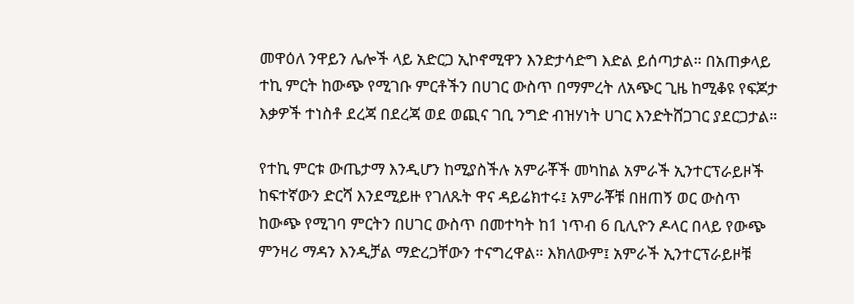መዋዕለ ንዋይን ሌሎች ላይ አድርጋ ኢኮኖሚዋን እንድታሳድግ እድል ይሰጣታል። በአጠቃላይ ተኪ ምርት ከውጭ የሚገቡ ምርቶችን በሀገር ውስጥ በማምረት ለአጭር ጊዜ ከሚቆዩ የፍጆታ እቃዎች ተነስቶ ደረጃ በደረጃ ወደ ወጪና ገቢ ንግድ ብዝሃነት ሀገር እንድትሸጋገር ያደርጋታል።

የተኪ ምርቱ ውጤታማ እንዲሆን ከሚያስችሉ አምራቾች መካከል አምራች ኢንተርፕራይዞች ከፍተኛውን ድርሻ እንደሚይዙ የገለጹት ዋና ዳይሬክተሩ፤ አምራቾቹ በዘጠኝ ወር ውስጥ ከውጭ የሚገባ ምርትን በሀገር ውስጥ በመተካት ከ1 ነጥብ 6 ቢሊዮን ዶላር በላይ የውጭ ምንዛሪ ማዳን እንዲቻል ማድረጋቸውን ተናግረዋል። እክለውም፤ አምራች ኢንተርፕራይዞቹ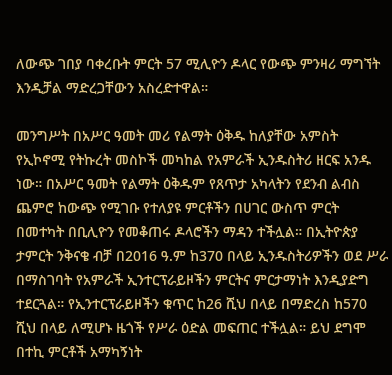ለውጭ ገበያ ባቀረቡት ምርት 57 ሚሊዮን ዶላር የውጭ ምንዛሪ ማግኘት እንዲቻል ማድረጋቸውን አስረድተዋል።

መንግሥት በአሥር ዓመት መሪ የልማት ዕቅዱ ከለያቸው አምስት የኢኮኖሚ የትኩረት መስኮች መካከል የአምራች ኢንዱስትሪ ዘርፍ አንዱ ነው። በአሥር ዓመት የልማት ዕቅዱም የጸጥታ አካላትን የደንብ ልብስ ጨምሮ ከውጭ የሚገቡ የተለያዩ ምርቶችን በሀገር ውስጥ ምርት በመተካት በቢሊዮን የመቆጠሩ ዶላሮችን ማዳን ተችሏል። በኢትዮጵያ ታምርት ንቅናቄ ብቻ በ2016 ዓ.ም ከ370 በላይ ኢንዱስትሪዎችን ወደ ሥራ በማስገባት የአምራች ኢንተርፕራይዞችን ምርትና ምርታማነት እንዲያድግ ተደርጓል። የኢንተርፕራይዞችን ቁጥር ከ26 ሺህ በላይ በማድረስ ከ570 ሺህ በላይ ለሚሆኑ ዜጎች የሥራ ዕድል መፍጠር ተችሏል። ይህ ደግሞ በተኪ ምርቶች አማካኝነት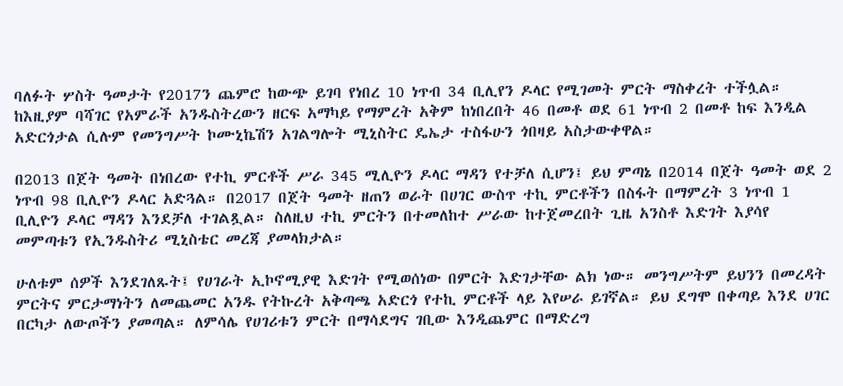ባለፉት ሦስት ዓመታት የ2017ን ጨምሮ ከውጭ ይገባ የነበረ 10 ነጥብ 34 ቢሊየን ዶላር የሚገመት ምርት ማስቀረት ተችሏል። ከእዚያም ባሻገር የአምራች አንዱስትረውን ዘርፍ አማካይ የማምረት አቅም ከነበረበት 46 በመቶ ወደ 61 ነጥብ 2 በመቶ ከፍ እንዲል አድርጎታል ሲሉም የመንግሥት ኮሙኒኬሽን አገልግሎት ሚኒስትር ዴኤታ ተስፋሁን ጎበዛይ አስታውቀዋል።

በ2013 በጀት ዓመት በነበረው የተኪ ምርቶች ሥራ 345 ሚሊዮን ዶላር ማዳን የተቻለ ሲሆን፤ ይህ ምጣኔ በ2014 በጀት ዓመት ወደ 2 ነጥብ 98 ቢሊዮን ዶላር አድጓል። በ2017 በጀት ዓመት ዘጠን ወራት በሀገር ውስጥ ተኪ ምርቶችን በስፋት በማምረት 3 ነጥብ 1 ቢሊዮን ዶላር ማዳን እንደቻለ ተገልጿል። ስለዚህ ተኪ ምርትን በተመለከተ ሥራው ከተጀመረበት ጊዜ አንስቶ እድገት እያሳየ መምጣቱን የኢንዱስትሪ ሚኒስቴር መረጃ ያመላክታል።

ሁለቱም ሰዎች እንደገለጹት፤ የሀገራት ኢኮኖሚያዊ እድገት የሚወሰነው በምርት እድገታቸው ልክ ነው። መንግሥትም ይህንን በመረዳት ምርትና ምርታማነትን ለመጨመር አንዱ የትኩረት አቅጣጫ አድርጎ የተኪ ምርቶች ላይ እየሠራ ይገኛል። ይህ ደግሞ በቀጣይ እንደ ሀገር በርካታ ለውጦችን ያመጣል። ለምሳሌ የሀገሪቱን ምርት በማሳደግና ገቢው እንዲጨምር በማድረግ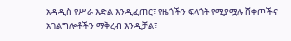አዳዲስ የሥራ እድል እንዲፈጠር፣ የዜጎችን ፍላጎት የሚያሟሉ ሸቀጦችና አገልግሎቶችን ማቅረብ እንዲቻል፣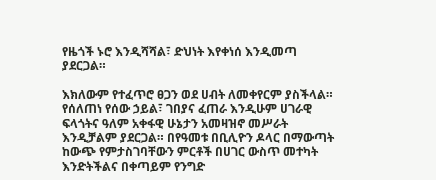የዜጎች ኑሮ እንዲሻሻል፣ ድህነት እየቀነሰ እንዲመጣ ያደርጋል።

እክለውም የተፈጥሮ ፀጋን ወደ ሀብት ለመቀየርም ያስችላል። የሰለጠነ የሰው ኃይል፣ ገበያና ፈጠራ እንዲሁም ሀገራዊ ፍላጎትና ዓለም አቀፋዊ ሁኔታን አመዛዝኖ መሥራት እንዲቻልም ያደርጋል። በየዓመቱ በቢሊዮን ዶላር በማውጣት ከውጭ የምታስገባቸውን ምርቶች በሀገር ውስጥ መተካት እንድትችልና በቀጣይም የንግድ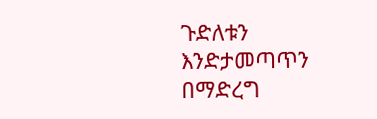ጉድለቱን እንድታመጣጥን በማድረግ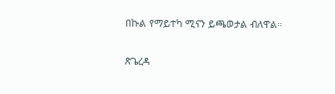በኩል የማይተካ ሚናን ይጫወታል ብለዋል።

ጽጌረዳ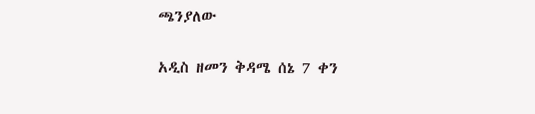ጫንያለው

አዲስ ዘመን ቅዳሜ ሰኔ 7 ቀን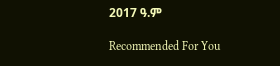2017 ዓ.ም

Recommended For You